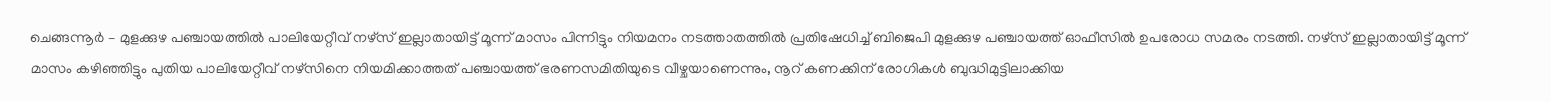ചെങ്ങന്നൂർ – മുളക്കുഴ പഞ്ചായത്തിൽ പാലിയേറ്റീവ് നഴ്സ് ഇല്ലാതായിട്ട് മൂന്ന് മാസം പിന്നിട്ടും നിയമനം നടത്താതത്തിൽ പ്രതിഷേധിച്ച് ബിജെപി മുളക്കുഴ പഞ്ചായത്ത് ഓഫീസിൽ ഉപരോധ സമരം നടത്തി. നഴ്സ് ഇല്ലാതായിട്ട് മൂന്ന് മാസം കഴിഞ്ഞിട്ടും പുതിയ പാലിയേറ്റീവ് നഴ്സിനെ നിയമിക്കാത്തത് പഞ്ചായത്ത് ഭരണസമിതിയുടെ വീഴ്ചയാണെന്നും, നൂറ് കണക്കിന് രോഗികൾ ബുദ്ധിമുട്ടിലാക്കിയ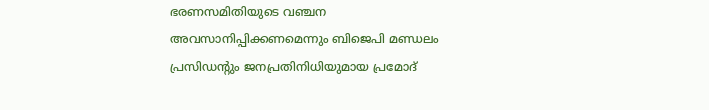ഭരണസമിതിയുടെ വഞ്ചന അവസാനിപ്പിക്കണമെന്നും ബിജെപി മണ്ഡലം പ്രസിഡൻ്റും ജനപ്രതിനിധിയുമായ പ്രമോദ്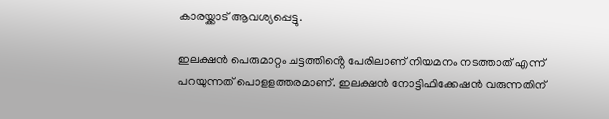കാരയ്ക്കാട് ആവശ്യപ്പെട്ടു.

ഇലക്ഷൻ പെരുമാറ്റം ചട്ടത്തിൻ്റെ പേരിലാണ് നിയമനം നടത്താത് എന്ന് പറയുന്നത് പൊളളത്തരമാണ്. ഇലക്ഷൻ നോട്ടിഫിക്കേഷൻ വരുന്നതിന്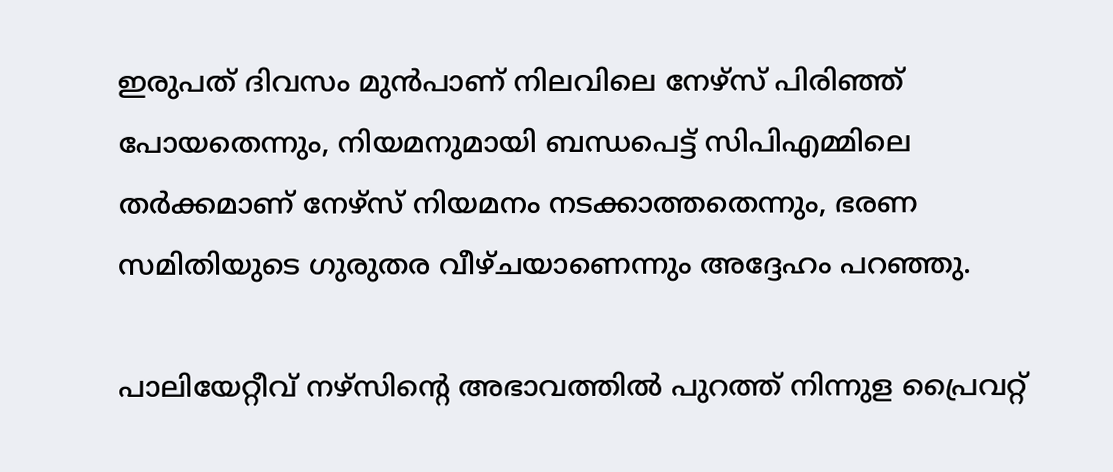ഇരുപത് ദിവസം മുൻപാണ് നിലവിലെ നേഴ്സ് പിരിഞ്ഞ് പോയതെന്നും, നിയമനുമായി ബന്ധപെട്ട് സിപിഎമ്മിലെ തർക്കമാണ് നേഴ്സ് നിയമനം നടക്കാത്തതെന്നും, ഭരണ സമിതിയുടെ ഗുരുതര വീഴ്ചയാണെന്നും അദ്ദേഹം പറഞ്ഞു.

പാലിയേറ്റീവ് നഴ്സിൻ്റെ അഭാവത്തിൽ പുറത്ത് നിന്നുള പ്രൈവറ്റ്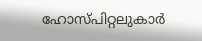ഹോസ്പിറ്റലുകാർ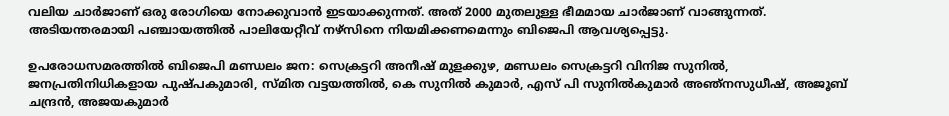വലിയ ചാർജാണ് ഒരു രോഗിയെ നോക്കുവാൻ ഇടയാക്കുന്നത്. അത് 2000 മുതലുള്ള ഭീമമായ ചാർജാണ് വാങ്ങുന്നത്. അടിയന്തരമായി പഞ്ചായത്തിൽ പാലിയേറ്റീവ് നഴ്സിനെ നിയമിക്കണമെന്നും ബിജെപി ആവശ്യപ്പെട്ടു.

ഉപരോധസമരത്തിൽ ബിജെപി മണ്ഡലം ജന: സെക്രട്ടറി അനീഷ് മുളക്കുഴ, മണ്ഡലം സെക്രട്ടറി വിനിജ സുനിൽ, ജനപ്രതിനിധികളായ പുഷ്പകുമാരി, സ്മിത വട്ടയത്തിൽ, കെ സുനിൽ കുമാർ, എസ് പി സുനിൽകുമാർ അഞ്നസുധീഷ്, അജൂബ് ചന്ദ്രൻ, അജയകുമാർ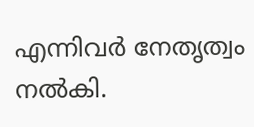എന്നിവർ നേതൃത്വം നൽകി.